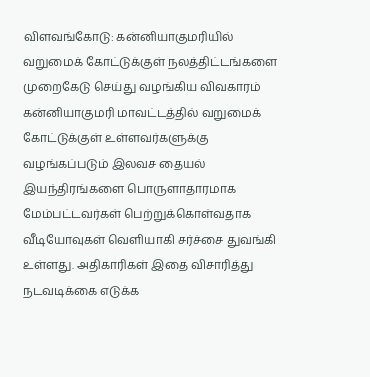விளவங்கோடு: கன்னியாகுமரியில் வறுமைக் கோட்டுக்குள் நலத்திட்டங்களை முறைகேடு செய்து வழங்கிய விவகாரம்
கன்னியாகுமரி மாவட்டத்தில் வறுமைக் கோட்டுக்குள் உள்ளவர்களுக்கு வழங்கப்படும் இலவச தையல் இயந்திரங்களை பொருளாதாரமாக மேம்பட்டவர்கள் பெற்றுக்கொள்வதாக வீடியோவுகள் வெளியாகி சர்ச்சை துவங்கி உள்ளது. அதிகாரிகள் இதை விசாரித்து நடவடிக்கை எடுக்க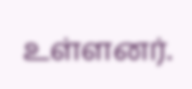உள்ளனர்.